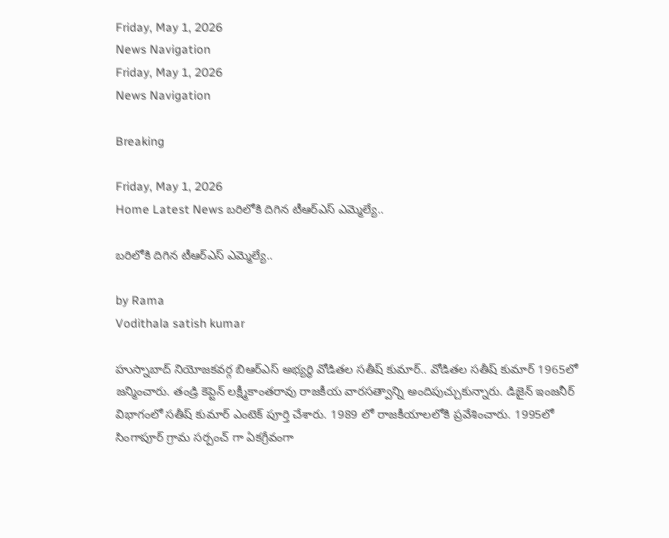Friday, May 1, 2026
News Navigation
Friday, May 1, 2026
News Navigation

Breaking

Friday, May 1, 2026
Home Latest News బరిలోకి దిగిన టీఆర్ఎస్ ఎమ్మెల్యే..

బరిలోకి దిగిన టీఆర్ఎస్ ఎమ్మెల్యే..

by Rama
Vodithala satish kumar

హుస్నాబాద్ నియోజకవర్గ బిఆర్ఎస్ అభ్యర్థి వోడితల సతీష్ కుమార్.. వోడితల సతీష్ కుమార్ 1965లో జన్మించారు. తండ్రి కెప్టెన్ లక్ష్మీకాంతరావు రాజకీయ వారసత్వాన్ని అందిపుచ్చుకున్నారు. డిజైన్ ఇంజనీర్ విభాగంలో సతీష్ కుమార్ ఎంటెక్ పూర్తి చేశారు. 1989 లో రాజకీయాలలోకి ప్రవేశించారు. 1995లో సింగాపూర్ గ్రామ సర్పంచ్ గా ఏకగ్రీవంగా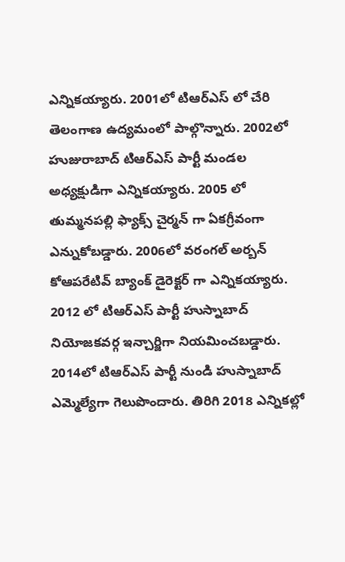ఎన్నికయ్యారు. 2001లో టిఆర్ఎస్ లో చేరి తెలంగాణ ఉద్యమంలో పాల్గొన్నారు. 2002లో హుజురాబాద్ టిఆర్ఎస్ పార్టీ మండల అధ్యక్షుడిగా ఎన్నికయ్యారు. 2005 లో తుమ్మనపల్లి ఫ్యాక్స్ చైర్మన్ గా ఏకగ్రీవంగా ఎన్నుకోబడ్డారు. 2006లో వరంగల్ అర్బన్ కోఆపరేటివ్ బ్యాంక్ డైరెక్టర్ గా ఎన్నికయ్యారు. 2012 లో టిఆర్ఎస్ పార్టీ హుస్నాబాద్ నియోజకవర్గ ఇన్చార్జిగా నియమించబడ్డారు. 2014లో టిఆర్ఎస్ పార్టీ నుండి హుస్నాబాద్ ఎమ్మెల్యేగా గెలుపొందారు. తిరిగి 2018 ఎన్నికల్లో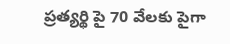ప్రత్యర్థి పై 70 వేలకు పైగా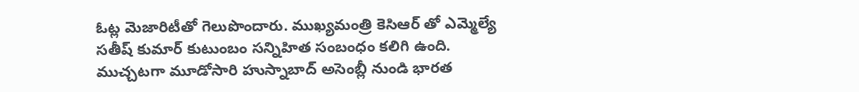ఓట్ల మెజారిటీతో గెలుపొందారు. ముఖ్యమంత్రి కెసిఆర్ తో ఎమ్మెల్యే సతీష్ కుమార్ కుటుంబం సన్నిహిత సంబంధం కలిగి ఉంది. ముచ్చటగా మూడోసారి హుస్నాబాద్ అసెంబ్లీ నుండి భారత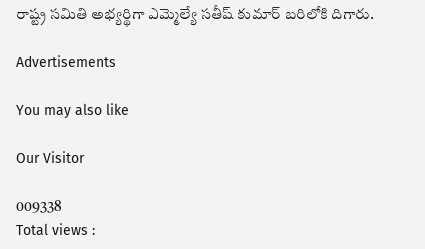రాష్ట్ర సమితి అభ్యర్థిగా ఎమ్మెల్యే సతీష్ కుమార్ బరిలోకి దిగారు.

Advertisements

You may also like

Our Visitor

009338
Total views :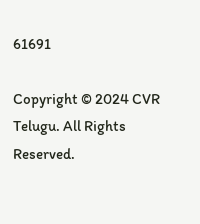61691

Copyright © 2024 CVR Telugu. All Rights Reserved.